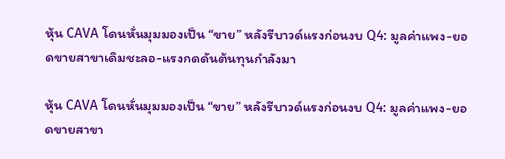หุ้น CAVA โดนหั่นมุมมองเป็น “ขาย” หลังรีบาวด์แรงก่อนงบ Q4: มูลค่าแพง-ยอดขายสาขาเดิมชะลอ-แรงกดดันต้นทุนกำลังมา

หุ้น CAVA โดนหั่นมุมมองเป็น “ขาย” หลังรีบาวด์แรงก่อนงบ Q4: มูลค่าแพง-ยอดขายสาขา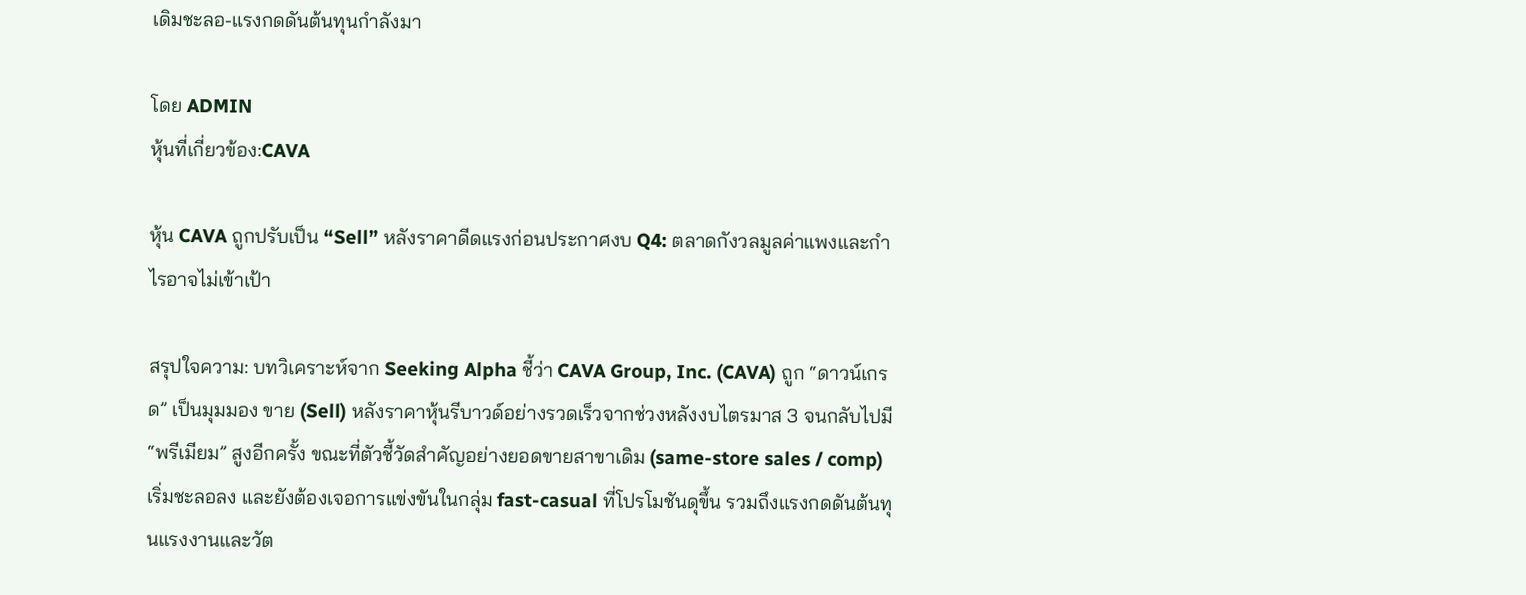เดิมชะลอ-แรงกดดันต้นทุนกำลังมา

โดย ADMIN
หุ้นที่เกี่ยวข้อง:CAVA

หุ้น CAVA ถูกปรับเป็น “Sell” หลังราคาดีดแรงก่อนประกาศงบ Q4: ตลาดกังวลมูลค่าแพงและกำไรอาจไม่เข้าเป้า

สรุปใจความ: บทวิเคราะห์จาก Seeking Alpha ชี้ว่า CAVA Group, Inc. (CAVA) ถูก “ดาวน์เกรด” เป็นมุมมอง ขาย (Sell) หลังราคาหุ้นรีบาวด์อย่างรวดเร็วจากช่วงหลังงบไตรมาส 3 จนกลับไปมี “พรีเมียม” สูงอีกครั้ง ขณะที่ตัวชี้วัดสำคัญอย่างยอดขายสาขาเดิม (same-store sales / comp) เริ่มชะลอลง และยังต้องเจอการแข่งขันในกลุ่ม fast-casual ที่โปรโมชันดุขึ้น รวมถึงแรงกดดันต้นทุนแรงงานและวัต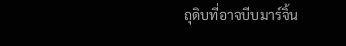ถุดิบที่อาจบีบมาร์จิ้น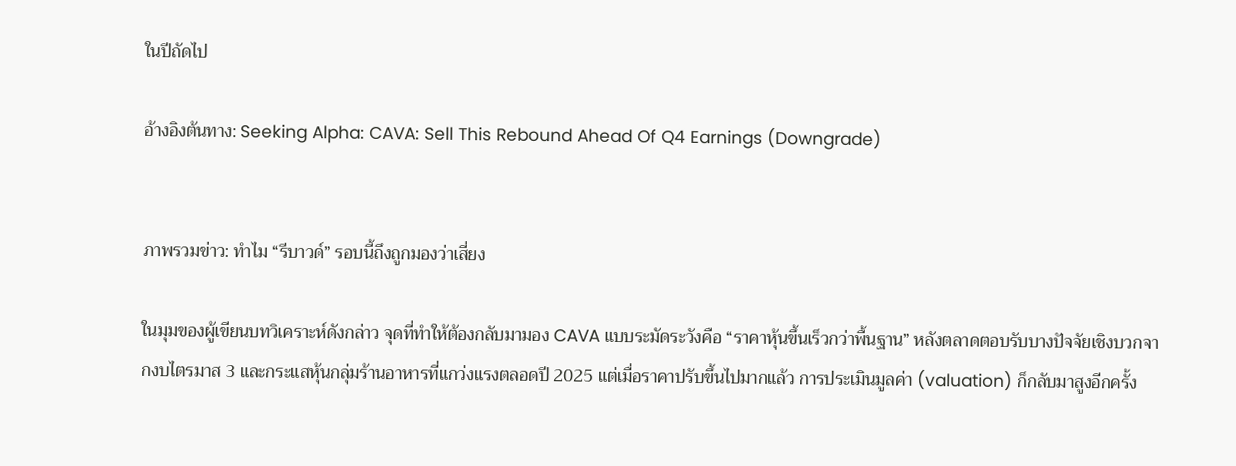ในปีถัดไป

อ้างอิงต้นทาง: Seeking Alpha: CAVA: Sell This Rebound Ahead Of Q4 Earnings (Downgrade)


ภาพรวมข่าว: ทำไม “รีบาวด์” รอบนี้ถึงถูกมองว่าเสี่ยง

ในมุมของผู้เขียนบทวิเคราะห์ดังกล่าว จุดที่ทำให้ต้องกลับมามอง CAVA แบบระมัดระวังคือ “ราคาหุ้นขึ้นเร็วกว่าพื้นฐาน” หลังตลาดตอบรับบางปัจจัยเชิงบวกจากงบไตรมาส 3 และกระแสหุ้นกลุ่มร้านอาหารที่แกว่งแรงตลอดปี 2025 แต่เมื่อราคาปรับขึ้นไปมากแล้ว การประเมินมูลค่า (valuation) ก็กลับมาสูงอีกครั้ง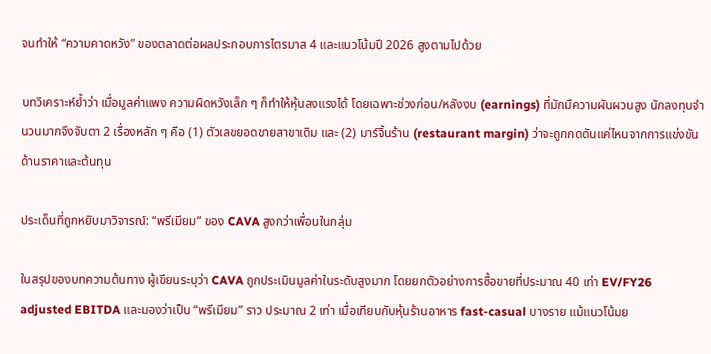จนทำให้ “ความคาดหวัง” ของตลาดต่อผลประกอบการไตรมาส 4 และแนวโน้มปี 2026 สูงตามไปด้วย

บทวิเคราะห์ย้ำว่า เมื่อมูลค่าแพง ความผิดหวังเล็ก ๆ ก็ทำให้หุ้นลงแรงได้ โดยเฉพาะช่วงก่อน/หลังงบ (earnings) ที่มักมีความผันผวนสูง นักลงทุนจำนวนมากจึงจับตา 2 เรื่องหลัก ๆ คือ (1) ตัวเลขยอดขายสาขาเดิม และ (2) มาร์จิ้นร้าน (restaurant margin) ว่าจะถูกกดดันแค่ไหนจากการแข่งขันด้านราคาและต้นทุน

ประเด็นที่ถูกหยิบมาวิจารณ์: “พรีเมียม” ของ CAVA สูงกว่าเพื่อนในกลุ่ม

ในสรุปของบทความต้นทาง ผู้เขียนระบุว่า CAVA ถูกประเมินมูลค่าในระดับสูงมาก โดยยกตัวอย่างการซื้อขายที่ประมาณ 40 เท่า EV/FY26 adjusted EBITDA และมองว่าเป็น “พรีเมียม” ราว ประมาณ 2 เท่า เมื่อเทียบกับหุ้นร้านอาหาร fast-casual บางราย แม้แนวโน้มย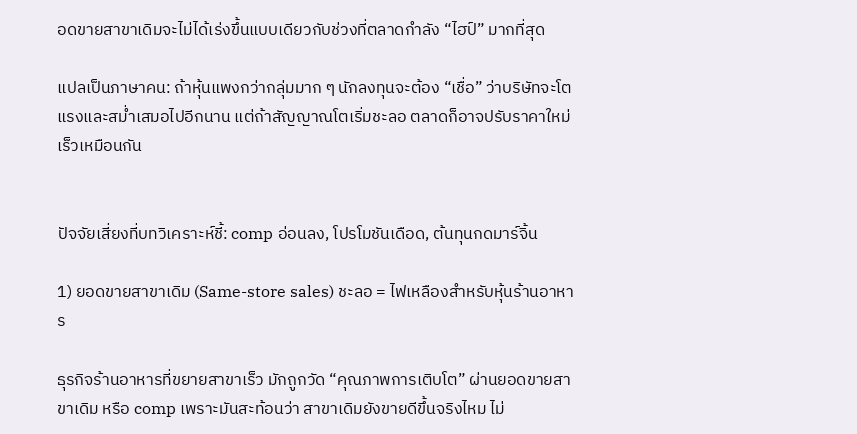อดขายสาขาเดิมจะไม่ได้เร่งขึ้นแบบเดียวกับช่วงที่ตลาดกำลัง “ไฮป์” มากที่สุด

แปลเป็นภาษาคน: ถ้าหุ้นแพงกว่ากลุ่มมาก ๆ นักลงทุนจะต้อง “เชื่อ” ว่าบริษัทจะโตแรงและสม่ำเสมอไปอีกนาน แต่ถ้าสัญญาณโตเริ่มชะลอ ตลาดก็อาจปรับราคาใหม่เร็วเหมือนกัน


ปัจจัยเสี่ยงที่บทวิเคราะห์ชี้: comp อ่อนลง, โปรโมชันเดือด, ต้นทุนกดมาร์จิ้น

1) ยอดขายสาขาเดิม (Same-store sales) ชะลอ = ไฟเหลืองสำหรับหุ้นร้านอาหาร

ธุรกิจร้านอาหารที่ขยายสาขาเร็ว มักถูกวัด “คุณภาพการเติบโต” ผ่านยอดขายสาขาเดิม หรือ comp เพราะมันสะท้อนว่า สาขาเดิมยังขายดีขึ้นจริงไหม ไม่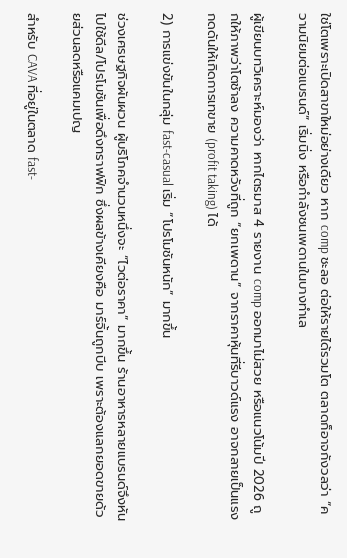ใช่โตเพราะเปิดสาขาใหม่อย่างเดียว หาก comp ชะลอ ต่อให้รายได้รวมโต ตลาดก็อาจกังวลว่า “ความนิยมต่อแบรนด์” เริ่มนิ่ง หรือกำลังชนเพดานในบางทำเล

ผู้เขียนบทวิเคราะห์มองว่า หากไตรมาส 4 รายงาน comp ออกมาไม่สวย หรือแนวโน้มปี 2026 ถูกให้ภาพว่าโตช้าลง ความคาดหวังที่ถูก “ยกเพดาน” จากราคาหุ้นที่รีบาวด์แรง อาจกลายเป็นแรงกดดันให้เกิดการเทขาย (profit taking) ได้

2) การแข่งขันในกลุ่ม fast-casual เริ่ม “โปรโมชันหนัก” มากขึ้น

ช่วงเศรษฐกิจผันผวน ผู้บริโภคจำนวนหนึ่งจะ “ไวต่อราคา” มากขึ้น ร้านอาหารหลายแบรนด์จึงหันไปใช้ดีล/โปรโมชันเพื่อดึงทราฟฟิก ซึ่งผลข้างเคียงคือ มาร์จิ้นถูกบีบ เพราะต้องแลกยอดขายด้วยส่วนลดหรือแคมเปญ

สำหรับ CAVA ที่อยู่ในตลาด fast-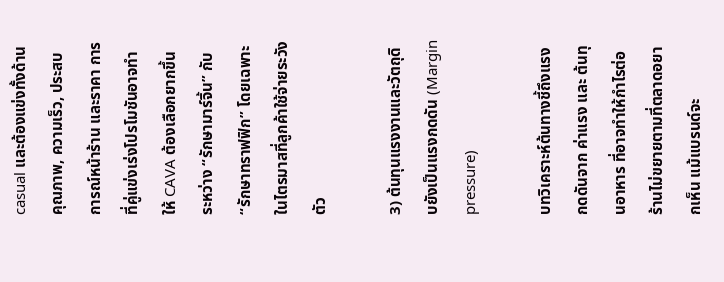casual และต้องแข่งทั้งด้านคุณภาพ, ความเร็ว, ประสบการณ์หน้าร้าน และราคา การที่คู่แข่งเร่งโปรโมชันอาจทำให้ CAVA ต้องเลือกยากขึ้นระหว่าง “รักษามาร์จิ้น” กับ “รักษาทราฟฟิก” โดยเฉพาะในไตรมาสที่ลูกค้าใช้จ่ายระวังตัว

3) ต้นทุนแรงงานและวัตถุดิบยังเป็นแรงกดดัน (Margin pressure)

บทวิเคราะห์ต้นทางชี้ถึงแรงกดดันจาก ค่าแรง และ ต้นทุนอาหาร ที่อาจทำให้กำไรต่อร้านไม่ขยายตามที่ตลาดอยากเห็น แม้แบรนด์จะ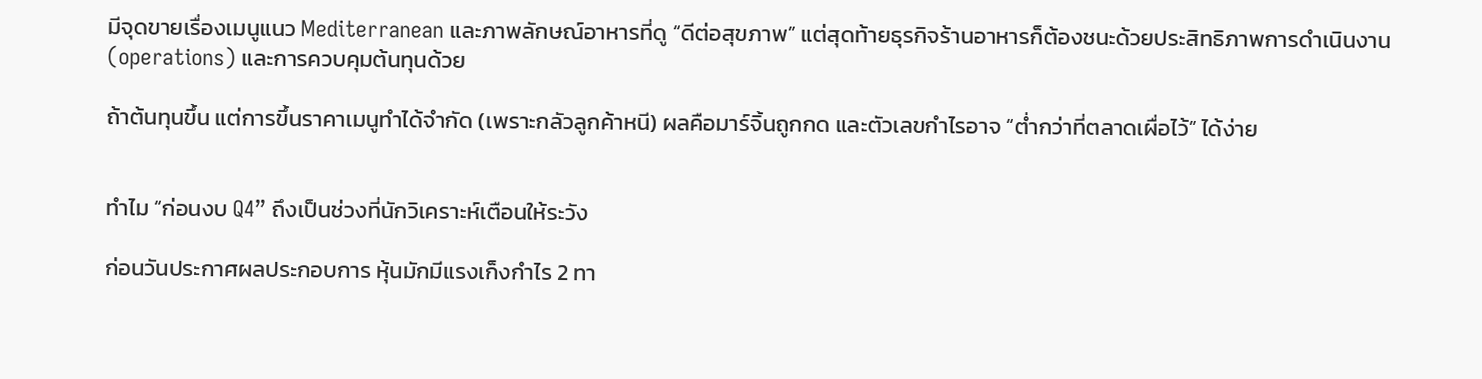มีจุดขายเรื่องเมนูแนว Mediterranean และภาพลักษณ์อาหารที่ดู “ดีต่อสุขภาพ” แต่สุดท้ายธุรกิจร้านอาหารก็ต้องชนะด้วยประสิทธิภาพการดำเนินงาน (operations) และการควบคุมต้นทุนด้วย

ถ้าต้นทุนขึ้น แต่การขึ้นราคาเมนูทำได้จำกัด (เพราะกลัวลูกค้าหนี) ผลคือมาร์จิ้นถูกกด และตัวเลขกำไรอาจ “ต่ำกว่าที่ตลาดเผื่อไว้” ได้ง่าย


ทำไม “ก่อนงบ Q4” ถึงเป็นช่วงที่นักวิเคราะห์เตือนให้ระวัง

ก่อนวันประกาศผลประกอบการ หุ้นมักมีแรงเก็งกำไร 2 ทา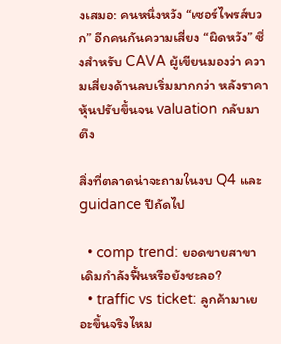งเสมอ: คนหนึ่งหวัง “เซอร์ไพรส์บวก” อีกคนกันความเสี่ยง “ผิดหวัง” ซึ่งสำหรับ CAVA ผู้เขียนมองว่า ความเสี่ยงด้านลบเริ่มมากกว่า หลังราคาหุ้นปรับขึ้นจน valuation กลับมาตึง

สิ่งที่ตลาดน่าจะถามในงบ Q4 และ guidance ปีถัดไป

  • comp trend: ยอดขายสาขาเดิมกำลังฟื้นหรือยังชะลอ?
  • traffic vs ticket: ลูกค้ามาเยอะขึ้นจริงไหม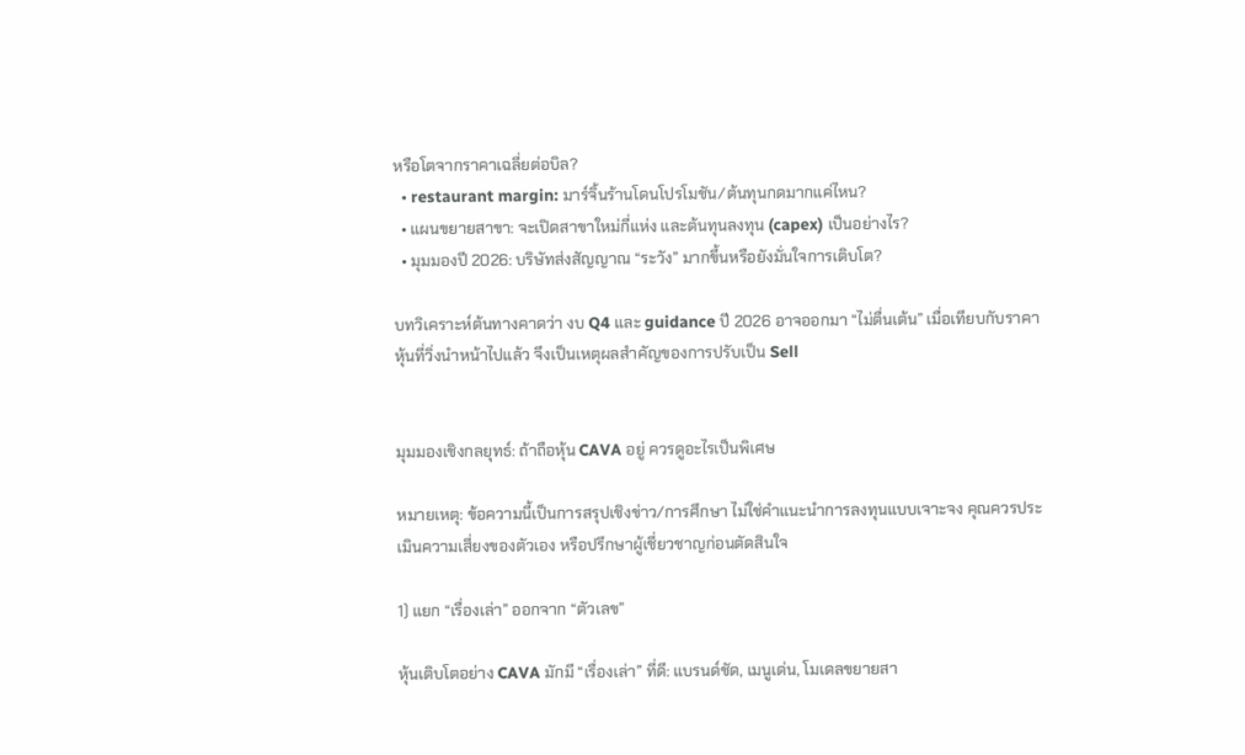หรือโตจากราคาเฉลี่ยต่อบิล?
  • restaurant margin: มาร์จิ้นร้านโดนโปรโมชัน/ต้นทุนกดมากแค่ไหน?
  • แผนขยายสาขา: จะเปิดสาขาใหม่กี่แห่ง และต้นทุนลงทุน (capex) เป็นอย่างไร?
  • มุมมองปี 2026: บริษัทส่งสัญญาณ “ระวัง” มากขึ้นหรือยังมั่นใจการเติบโต?

บทวิเคราะห์ต้นทางคาดว่า งบ Q4 และ guidance ปี 2026 อาจออกมา “ไม่ตื่นเต้น” เมื่อเทียบกับราคาหุ้นที่วิ่งนำหน้าไปแล้ว จึงเป็นเหตุผลสำคัญของการปรับเป็น Sell


มุมมองเชิงกลยุทธ์: ถ้าถือหุ้น CAVA อยู่ ควรดูอะไรเป็นพิเศษ

หมายเหตุ: ข้อความนี้เป็นการสรุปเชิงข่าว/การศึกษา ไม่ใช่คำแนะนำการลงทุนแบบเจาะจง คุณควรประเมินความเสี่ยงของตัวเอง หรือปรึกษาผู้เชี่ยวชาญก่อนตัดสินใจ

1) แยก “เรื่องเล่า” ออกจาก “ตัวเลข”

หุ้นเติบโตอย่าง CAVA มักมี “เรื่องเล่า” ที่ดี: แบรนด์ชัด, เมนูเด่น, โมเดลขยายสา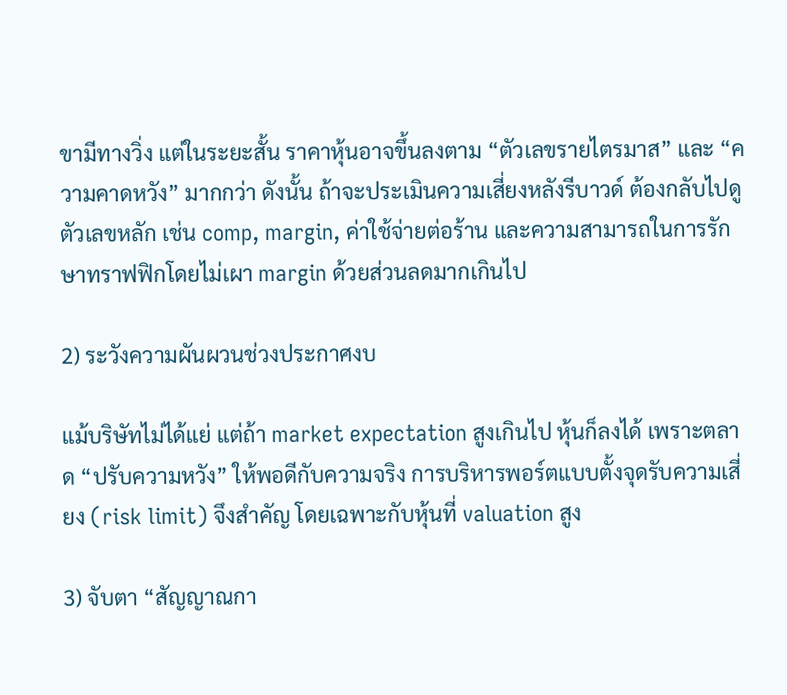ขามีทางวิ่ง แต่ในระยะสั้น ราคาหุ้นอาจขึ้นลงตาม “ตัวเลขรายไตรมาส” และ “ความคาดหวัง” มากกว่า ดังนั้น ถ้าจะประเมินความเสี่ยงหลังรีบาวด์ ต้องกลับไปดูตัวเลขหลัก เช่น comp, margin, ค่าใช้จ่ายต่อร้าน และความสามารถในการรักษาทราฟฟิกโดยไม่เผา margin ด้วยส่วนลดมากเกินไป

2) ระวังความผันผวนช่วงประกาศงบ

แม้บริษัทไม่ได้แย่ แต่ถ้า market expectation สูงเกินไป หุ้นก็ลงได้ เพราะตลาด “ปรับความหวัง” ให้พอดีกับความจริง การบริหารพอร์ตแบบตั้งจุดรับความเสี่ยง (risk limit) จึงสำคัญ โดยเฉพาะกับหุ้นที่ valuation สูง

3) จับตา “สัญญาณกา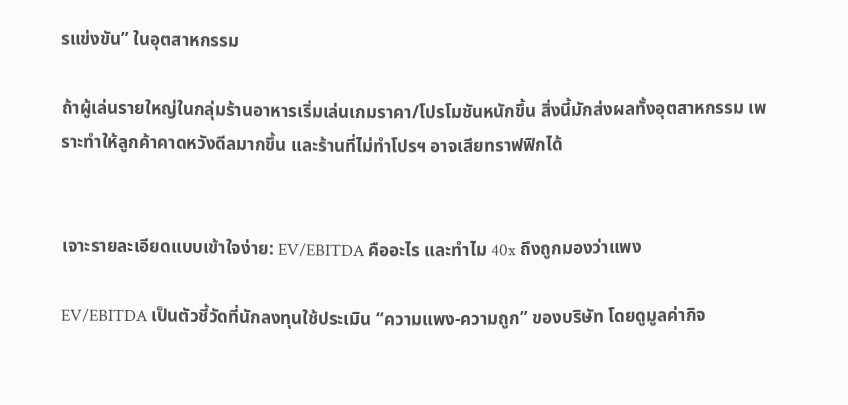รแข่งขัน” ในอุตสาหกรรม

ถ้าผู้เล่นรายใหญ่ในกลุ่มร้านอาหารเริ่มเล่นเกมราคา/โปรโมชันหนักขึ้น สิ่งนี้มักส่งผลทั้งอุตสาหกรรม เพราะทำให้ลูกค้าคาดหวังดีลมากขึ้น และร้านที่ไม่ทำโปรฯ อาจเสียทราฟฟิกได้


เจาะรายละเอียดแบบเข้าใจง่าย: EV/EBITDA คืออะไร และทำไม 40x ถึงถูกมองว่าแพง

EV/EBITDA เป็นตัวชี้วัดที่นักลงทุนใช้ประเมิน “ความแพง-ความถูก” ของบริษัท โดยดูมูลค่ากิจ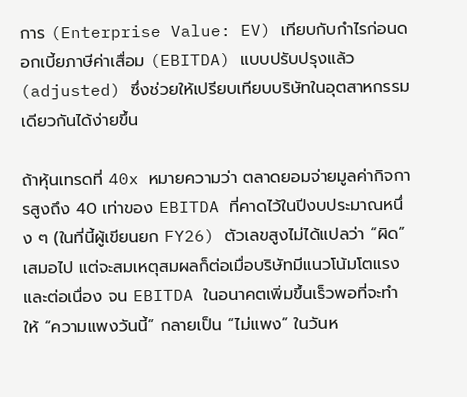การ (Enterprise Value: EV) เทียบกับกำไรก่อนดอกเบี้ยภาษีค่าเสื่อม (EBITDA) แบบปรับปรุงแล้ว (adjusted) ซึ่งช่วยให้เปรียบเทียบบริษัทในอุตสาหกรรมเดียวกันได้ง่ายขึ้น

ถ้าหุ้นเทรดที่ 40x หมายความว่า ตลาดยอมจ่ายมูลค่ากิจการสูงถึง 40 เท่าของ EBITDA ที่คาดไว้ในปีงบประมาณหนึ่ง ๆ (ในที่นี้ผู้เขียนยก FY26) ตัวเลขสูงไม่ได้แปลว่า “ผิด” เสมอไป แต่จะสมเหตุสมผลก็ต่อเมื่อบริษัทมีแนวโน้มโตแรงและต่อเนื่อง จน EBITDA ในอนาคตเพิ่มขึ้นเร็วพอที่จะทำให้ “ความแพงวันนี้” กลายเป็น “ไม่แพง” ในวันห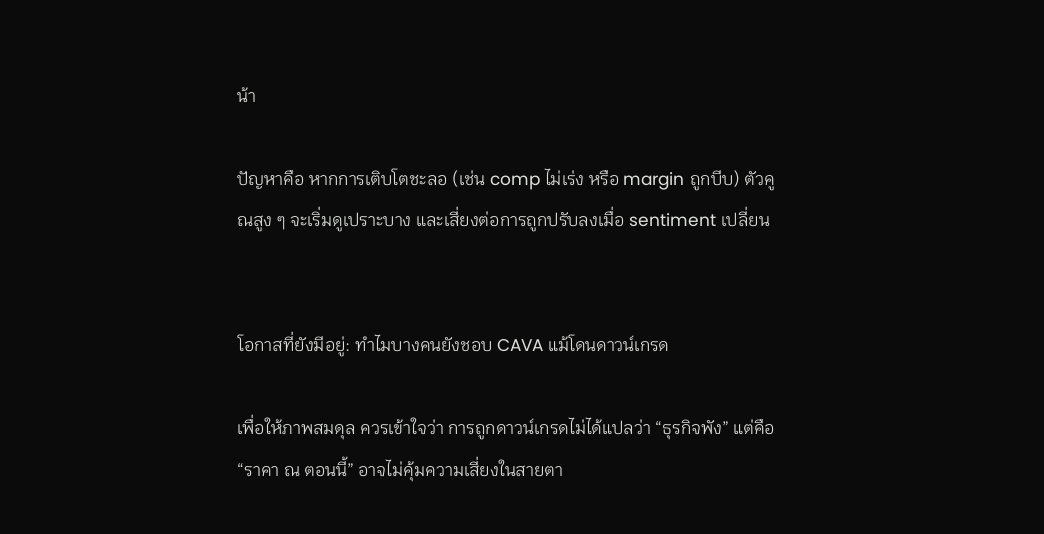น้า

ปัญหาคือ หากการเติบโตชะลอ (เช่น comp ไม่เร่ง หรือ margin ถูกบีบ) ตัวคูณสูง ๆ จะเริ่มดูเปราะบาง และเสี่ยงต่อการถูกปรับลงเมื่อ sentiment เปลี่ยน


โอกาสที่ยังมีอยู่: ทำไมบางคนยังชอบ CAVA แม้โดนดาวน์เกรด

เพื่อให้ภาพสมดุล ควรเข้าใจว่า การถูกดาวน์เกรดไม่ได้แปลว่า “ธุรกิจพัง” แต่คือ “ราคา ณ ตอนนี้” อาจไม่คุ้มความเสี่ยงในสายตา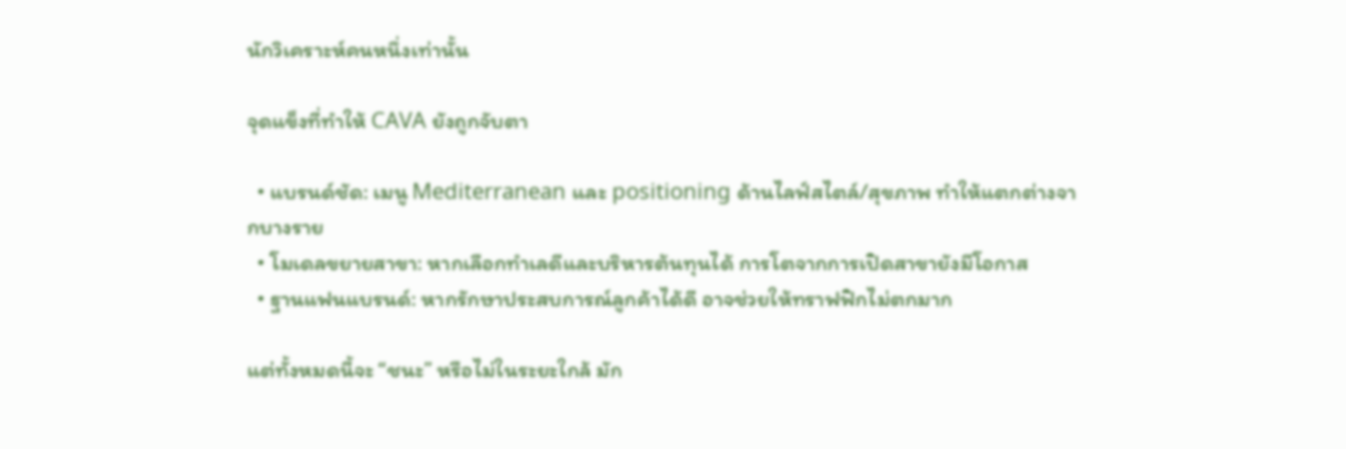นักวิเคราะห์คนหนึ่งเท่านั้น

จุดแข็งที่ทำให้ CAVA ยังถูกจับตา

  • แบรนด์ชัด: เมนู Mediterranean และ positioning ด้านไลฟ์สไตล์/สุขภาพ ทำให้แตกต่างจากบางราย
  • โมเดลขยายสาขา: หากเลือกทำเลดีและบริหารต้นทุนได้ การโตจากการเปิดสาขายังมีโอกาส
  • ฐานแฟนแบรนด์: หากรักษาประสบการณ์ลูกค้าได้ดี อาจช่วยให้ทราฟฟิกไม่ตกมาก

แต่ทั้งหมดนี้จะ “ชนะ” หรือไม่ในระยะใกล้ มัก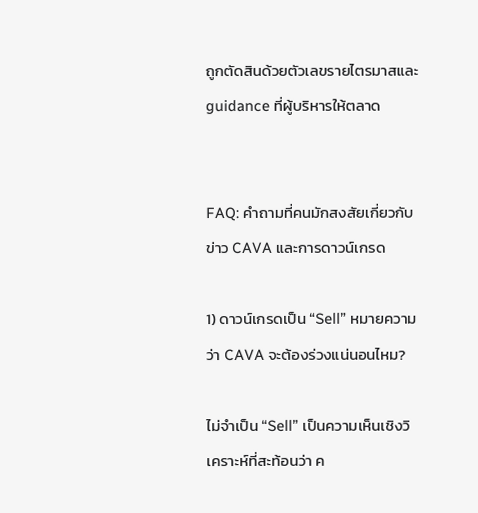ถูกตัดสินด้วยตัวเลขรายไตรมาสและ guidance ที่ผู้บริหารให้ตลาด


FAQ: คำถามที่คนมักสงสัยเกี่ยวกับข่าว CAVA และการดาวน์เกรด

1) ดาวน์เกรดเป็น “Sell” หมายความว่า CAVA จะต้องร่วงแน่นอนไหม?

ไม่จำเป็น “Sell” เป็นความเห็นเชิงวิเคราะห์ที่สะท้อนว่า ค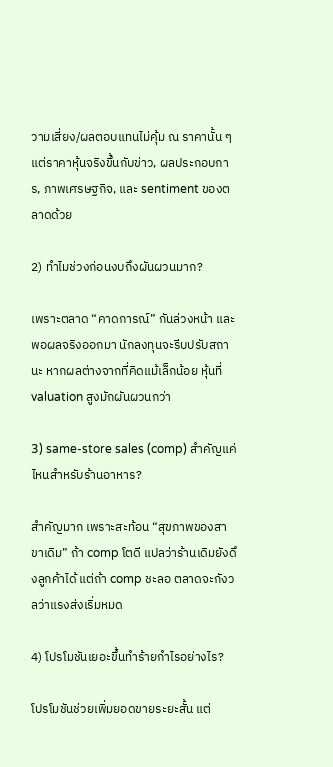วามเสี่ยง/ผลตอบแทนไม่คุ้ม ณ ราคานั้น ๆ แต่ราคาหุ้นจริงขึ้นกับข่าว, ผลประกอบการ, ภาพเศรษฐกิจ, และ sentiment ของตลาดด้วย

2) ทำไมช่วงก่อนงบถึงผันผวนมาก?

เพราะตลาด “คาดการณ์” กันล่วงหน้า และพอผลจริงออกมา นักลงทุนจะรีบปรับสถานะ หากผลต่างจากที่คิดแม้เล็กน้อย หุ้นที่ valuation สูงมักผันผวนกว่า

3) same-store sales (comp) สำคัญแค่ไหนสำหรับร้านอาหาร?

สำคัญมาก เพราะสะท้อน “สุขภาพของสาขาเดิม” ถ้า comp โตดี แปลว่าร้านเดิมยังดึงลูกค้าได้ แต่ถ้า comp ชะลอ ตลาดจะกังวลว่าแรงส่งเริ่มหมด

4) โปรโมชันเยอะขึ้นทำร้ายกำไรอย่างไร?

โปรโมชันช่วยเพิ่มยอดขายระยะสั้น แต่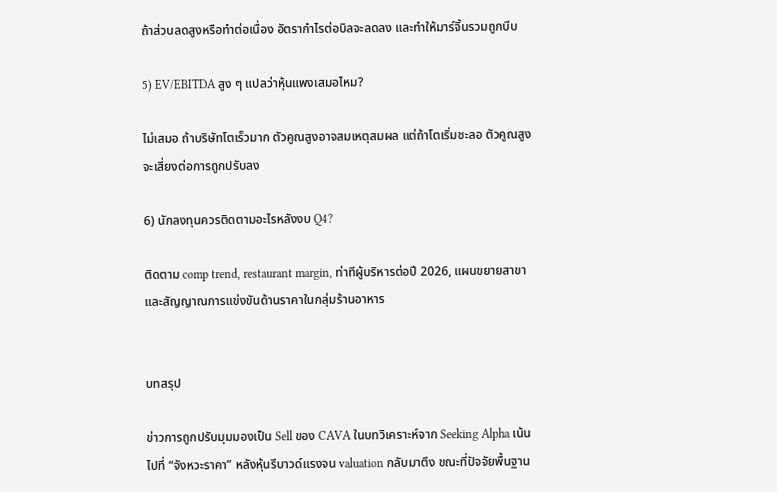ถ้าส่วนลดสูงหรือทำต่อเนื่อง อัตรากำไรต่อบิลจะลดลง และทำให้มาร์จิ้นรวมถูกบีบ

5) EV/EBITDA สูง ๆ แปลว่าหุ้นแพงเสมอไหม?

ไม่เสมอ ถ้าบริษัทโตเร็วมาก ตัวคูณสูงอาจสมเหตุสมผล แต่ถ้าโตเริ่มชะลอ ตัวคูณสูงจะเสี่ยงต่อการถูกปรับลง

6) นักลงทุนควรติดตามอะไรหลังงบ Q4?

ติดตาม comp trend, restaurant margin, ท่าทีผู้บริหารต่อปี 2026, แผนขยายสาขา และสัญญาณการแข่งขันด้านราคาในกลุ่มร้านอาหาร


บทสรุป

ข่าวการถูกปรับมุมมองเป็น Sell ของ CAVA ในบทวิเคราะห์จาก Seeking Alpha เน้นไปที่ “จังหวะราคา” หลังหุ้นรีบาวด์แรงจน valuation กลับมาตึง ขณะที่ปัจจัยพื้นฐาน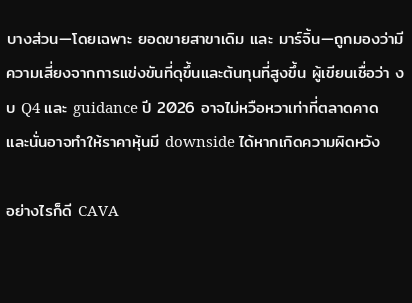บางส่วน—โดยเฉพาะ ยอดขายสาขาเดิม และ มาร์จิ้น—ถูกมองว่ามีความเสี่ยงจากการแข่งขันที่ดุขึ้นและต้นทุนที่สูงขึ้น ผู้เขียนเชื่อว่า งบ Q4 และ guidance ปี 2026 อาจไม่หวือหวาเท่าที่ตลาดคาด และนั่นอาจทำให้ราคาหุ้นมี downside ได้หากเกิดความผิดหวัง

อย่างไรก็ดี CAVA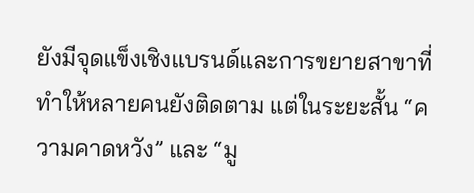ยังมีจุดแข็งเชิงแบรนด์และการขยายสาขาที่ทำให้หลายคนยังติดตาม แต่ในระยะสั้น “ความคาดหวัง” และ “มู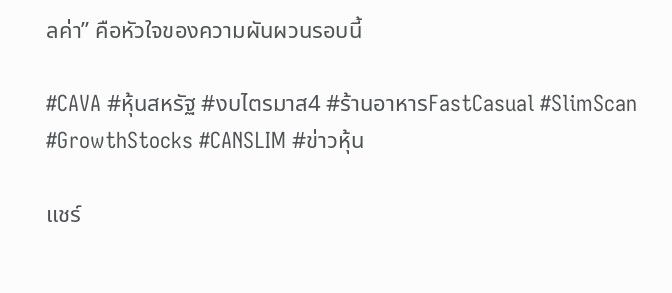ลค่า” คือหัวใจของความผันผวนรอบนี้

#CAVA #หุ้นสหรัฐ #งบไตรมาส4 #ร้านอาหารFastCasual #SlimScan #GrowthStocks #CANSLIM #ข่าวหุ้น

แชร์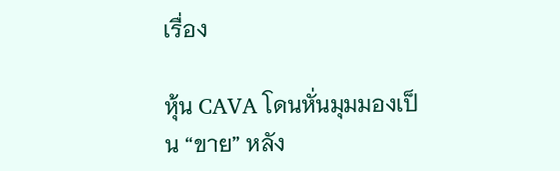เรื่อง

หุ้น CAVA โดนหั่นมุมมองเป็น “ขาย” หลัง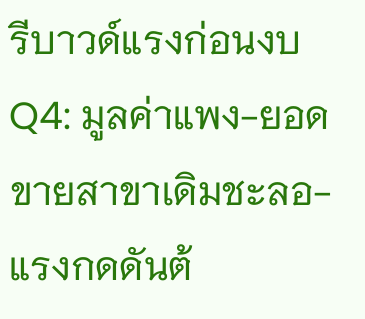รีบาวด์แรงก่อนงบ Q4: มูลค่าแพง-ยอดขายสาขาเดิมชะลอ-แรงกดดันต้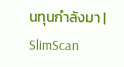นทุนกำลังมา | SlimScan